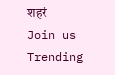शहरं
Join us
Trending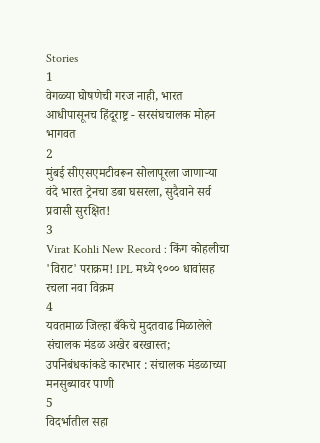Stories
1
वेगळ्या घोषणेची गरज नाही, भारत आधीपासूनच हिंदूराष्ट्र - सरसंघचालक मोहन भागवत
2
मुंबई सीएसएमटीवरून सोलापूरला जाणाऱ्या वंदे भारत ट्रेनचा डबा घसरला, सुदैवाने सर्व प्रवासी सुरक्षित!
3
Virat Kohli New Record : किंग कोहलीचा 'विराट' पराक्रम! IPL मध्ये ९००० धावांसह रचला नवा विक्रम
4
यवतमाळ जिल्हा बँकेचे मुदतवाढ मिळालेले संचालक मंडळ अखेर बरखास्त; उपनिबंधकांकडे कारभार : संचालक मंडळाच्या मनसुब्यावर पाणी
5
विदर्भातील सहा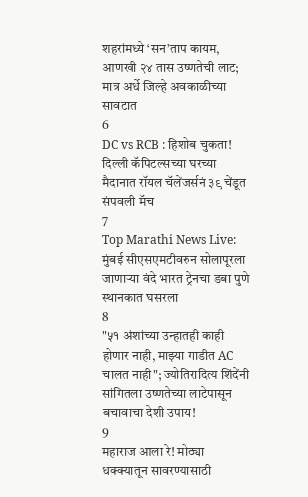शहरांमध्ये ‘सन’ताप कायम, आणखी २४ तास उष्णतेची लाट; मात्र अर्धे जिल्हे अवकाळीच्या सावटात
6
DC vs RCB : हिशोब चुकता! दिल्ली कॅपिटल्सच्या घरच्या मैदानात रॉयल चॅलेंजर्सनं ३९ चेंडूत संपवली मॅच
7
Top Marathi News Live: मुंबई सीएसएमटीवरुन सोलापूरला जाणाऱ्या वंदे भारत ट्रेनचा डबा पुणे स्थानकात घसरला
8
"५१ अंशांच्या उन्हातही काही होणार नाही, माझ्या गाडीत AC चालत नाही"; ज्योतिरादित्य शिंदेंनी सांगितला उष्णतेच्या लाटेपासून बचावाचा देशी उपाय!
9
महाराज आला रे! मोठ्या धक्क्यातून सावरण्यासाठी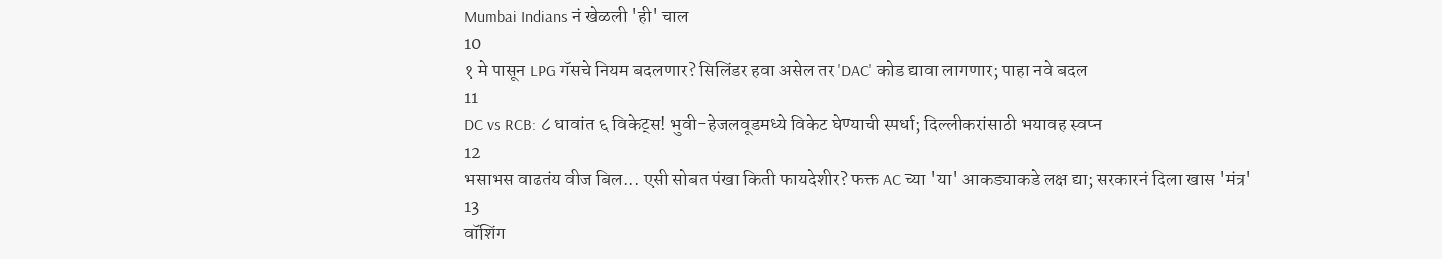Mumbai Indians नं खेळली 'ही' चाल
10
१ मे पासून LPG गॅसचे नियम बदलणार? सिलिंडर हवा असेल तर 'DAC' कोड द्यावा लागणार; पाहा नवे बदल
11
DC vs RCB: ८ धावांत ६ विकेट्स! भुवी-हेजलवूडमध्ये विकेट घेण्याची स्पर्धा; दिल्लीकरांसाठी भयावह स्वप्न
12
भसाभस वाढतंय वीज बिल... एसी सोबत पंखा किती फायदेशीर? फक्त AC च्या 'या' आकड्याकडे लक्ष द्या; सरकारनं दिला खास 'मंत्र'
13
वॉशिंग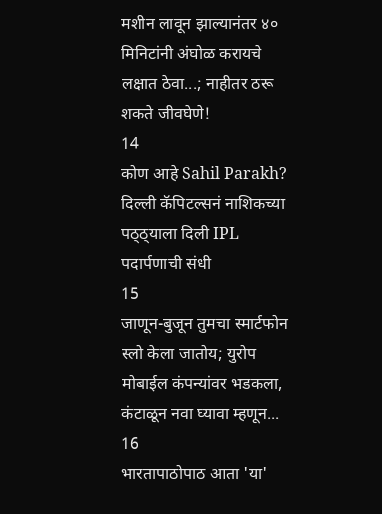मशीन लावून झाल्यानंतर ४० मिनिटांनी अंघोळ करायचे लक्षात ठेवा...; नाहीतर ठरू शकते जीवघेणे!
14
कोण आहे Sahil Parakh? दिल्ली कॅपिटल्सनं नाशिकच्या पठ्ठ्याला दिली IPL पदार्पणाची संधी
15
जाणून-बुजून तुमचा स्मार्टफोन स्लो केला जातोय; युरोप मोबाईल कंपन्यांवर भडकला, कंटाळून नवा घ्यावा म्हणून...
16
भारतापाठोपाठ आता 'या'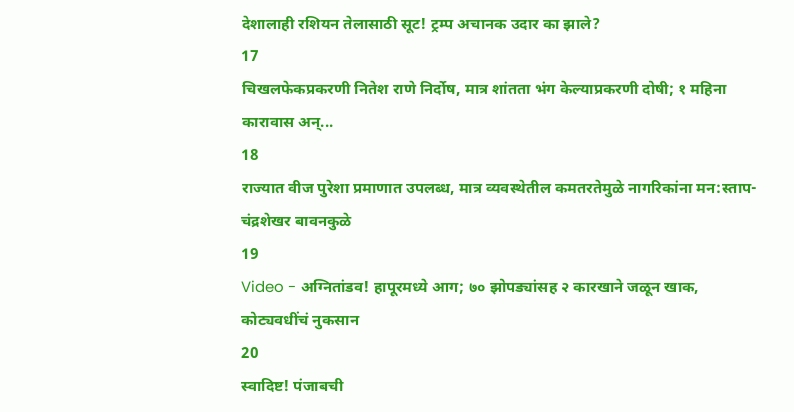देशालाही रशियन तेलासाठी सूट! ट्रम्प अचानक उदार का झाले?
17
चिखलफेकप्रकरणी नितेश राणे निर्दोष, मात्र शांतता भंग केल्याप्रकरणी दोषी; १ महिना कारावास अन्...
18
राज्यात वीज पुरेशा प्रमाणात उपलब्ध, मात्र व्यवस्थेतील कमतरतेमुळे नागरिकांना मन:स्ताप- चंद्रशेखर बावनकुळे
19
Video - अग्नितांडव! हापूरमध्ये आग; ७० झोपड्यांसह २ कारखाने जळून खाक, कोट्यवधींचं नुकसान
20
स्वादिष्ट! पंजाबची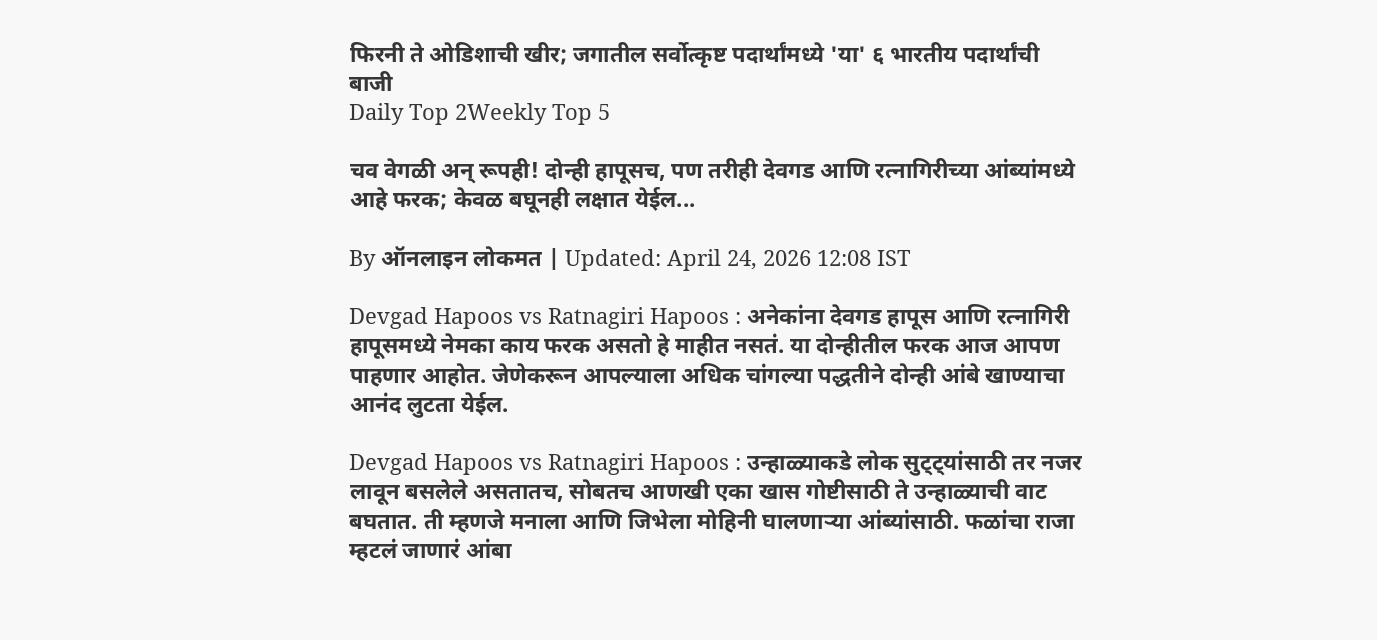फिरनी ते ओडिशाची खीर; जगातील सर्वोत्कृष्ट पदार्थांमध्ये 'या' ६ भारतीय पदार्थांची बाजी
Daily Top 2Weekly Top 5

चव वेगळी अन् रूपही! दोन्ही हापूसच, पण तरीही देवगड आणि रत्नागिरीच्या आंब्यांमध्ये आहे फरक; केवळ बघूनही लक्षात येईल...

By ऑनलाइन लोकमत | Updated: April 24, 2026 12:08 IST

Devgad Hapoos vs Ratnagiri Hapoos : अनेकांना देवगड हापूस आणि रत्नागिरी हापूसमध्ये नेमका काय फरक असतो हे माहीत नसतं. या दोन्हीतील फरक आज आपण पाहणार आहोत. जेणेकरून आपल्याला अधिक चांगल्या पद्धतीने दोन्ही आंबे खाण्याचा आनंद लुटता येईल.

Devgad Hapoos vs Ratnagiri Hapoos : उन्हाळ्याकडे लोक सुट्ट्यांसाठी तर नजर लावून बसलेले असतातच, सोबतच आणखी एका खास गोष्टीसाठी ते उन्हाळ्याची वाट बघतात. ती म्हणजे मनाला आणि जिभेला मोहिनी घालणाऱ्या आंब्यांसाठी. फळांचा राजा म्हटलं जाणारं आंबा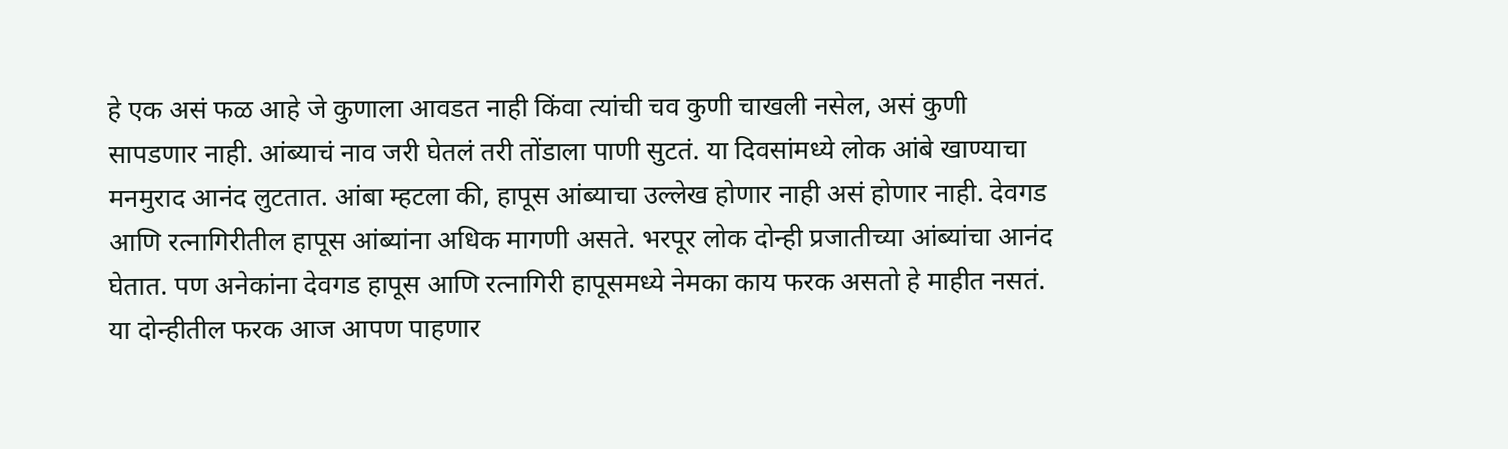हे एक असं फळ आहे जे कुणाला आवडत नाही किंवा त्यांची चव कुणी चाखली नसेल, असं कुणी सापडणार नाही. आंब्याचं नाव जरी घेतलं तरी तोंडाला पाणी सुटतं. या दिवसांमध्ये लोक आंबे खाण्याचा मनमुराद आनंद लुटतात. आंबा म्हटला की, हापूस आंब्याचा उल्लेख होणार नाही असं होणार नाही. देवगड आणि रत्नागिरीतील हापूस आंब्यांना अधिक मागणी असते. भरपूर लोक दोन्ही प्रजातीच्या आंब्यांचा आनंद घेतात. पण अनेकांना देवगड हापूस आणि रत्नागिरी हापूसमध्ये नेमका काय फरक असतो हे माहीत नसतं. या दोन्हीतील फरक आज आपण पाहणार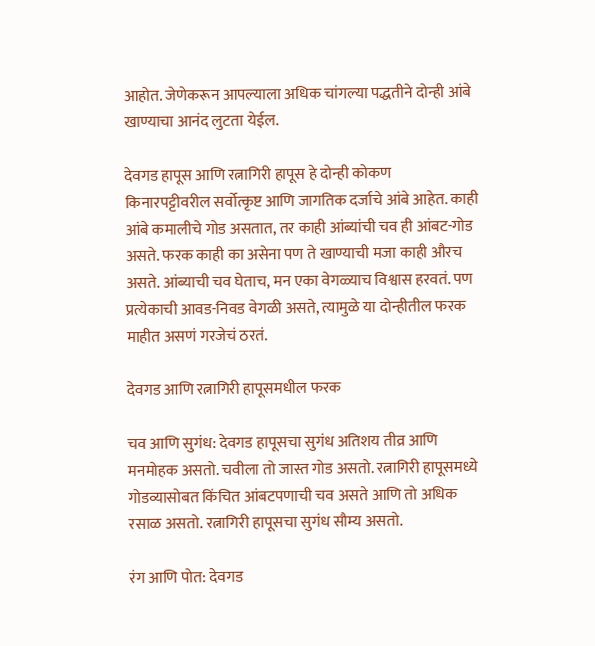आहोत. जेणेकरून आपल्याला अधिक चांगल्या पद्धतीने दोन्ही आंबे खाण्याचा आनंद लुटता येईल.

देवगड हापूस आणि रत्नागिरी हापूस हे दोन्ही कोकण किनारपट्टीवरील सर्वोत्कृष्ट आणि जागतिक दर्जाचे आंबे आहेत. काही आंबे कमालीचे गोड असतात, तर काही आंब्यांची चव ही आंबट-गोड असते. फरक काही का असेना पण ते खाण्याची मजा काही औरच असते. आंब्याची चव घेताच, मन एका वेगळ्याच विश्वास हरवतं. पण प्रत्येकाची आवड-निवड वेगळी असते, त्यामुळे या दोन्हीतील फरक माहीत असणं गरजेचं ठरतं.

देवगड आणि रत्नागिरी हापूसमधील फरक

चव आणि सुगंध: देवगड हापूसचा सुगंध अतिशय तीव्र आणि मनमोहक असतो. चवीला तो जास्त गोड असतो. रत्नागिरी हापूसमध्ये गोडव्यासोबत किंचित आंबटपणाची चव असते आणि तो अधिक रसाळ असतो. रत्नागिरी हापूसचा सुगंध सौम्य असतो.

रंग आणि पोत: देवगड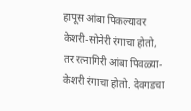हापूस आंबा पिकल्यावर केशरी-सोनेरी रंगाचा होतो, तर रत्नागिरी आंबा पिवळ्या-केशरी रंगाचा होतो. देवगडचा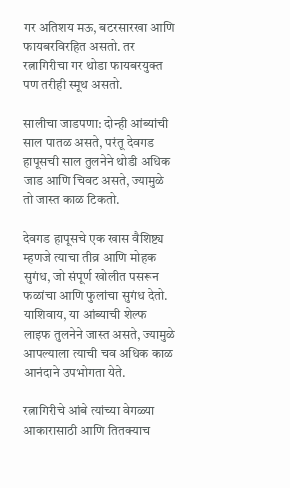गर अतिशय मऊ, बटरसारखा आणि फायबरविरहित असतो. तर रत्नागिरीचा गर थोडा फायबरयुक्त पण तरीही स्मूथ असतो.

सालीचा जाडपणा: दोन्ही आंब्यांची साल पातळ असते, परंतू देवगड हापूसची साल तुलनेने थोडी अधिक जाड आणि चिवट असते, ज्यामुळे तो जास्त काळ टिकतो.

देवगड हापूसचे एक खास वैशिष्ट्य म्हणजे त्याचा तीव्र आणि मोहक सुगंध, जो संपूर्ण खोलीत पसरून फळांचा आणि फुलांचा सुगंध देतो. याशिवाय, या आंब्याची शेल्फ लाइफ तुलनेने जास्त असते, ज्यामुळे आपल्याला त्याची चव अधिक काळ आनंदाने उपभोगता येते.

रत्नागिरीचे आंबे त्यांच्या वेगळ्या आकारासाठी आणि तितक्याच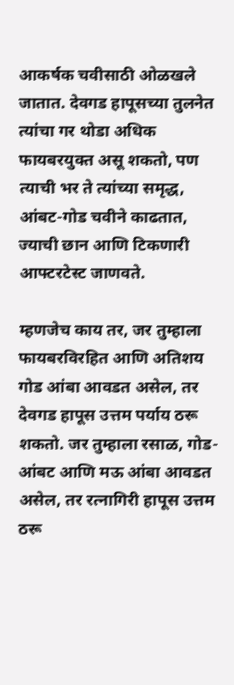आकर्षक चवीसाठी ओळखले जातात. देवगड हापूसच्या तुलनेत त्यांचा गर थोडा अधिक फायबरयुक्त असू शकतो, पण त्याची भर ते त्यांच्या समृद्ध, आंबट-गोड चवीने काढतात, ज्याची छान आणि टिकणारी आफ्टरटेस्ट जाणवते.

म्हणजेच काय तर, जर तुम्हाला फायबरविरहित आणि अतिशय गोड आंबा आवडत असेल, तर देवगड हापूस उत्तम पर्याय ठरू शकतो. जर तुम्हाला रसाळ, गोड-आंबट आणि मऊ आंबा आवडत असेल, तर रत्नागिरी हापूस उत्तम ठरू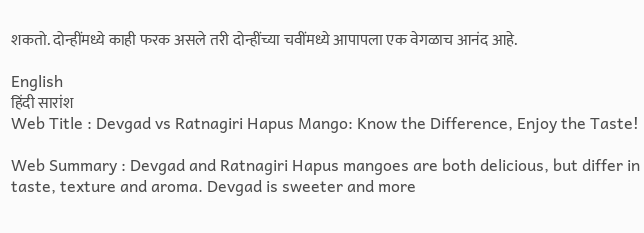शकतो. दोन्हींमध्ये काही फरक असले तरी दोन्हींच्या चवींमध्ये आपापला एक वेगळाच आनंद आहे.

English
हिंदी सारांश
Web Title : Devgad vs Ratnagiri Hapus Mango: Know the Difference, Enjoy the Taste!

Web Summary : Devgad and Ratnagiri Hapus mangoes are both delicious, but differ in taste, texture and aroma. Devgad is sweeter and more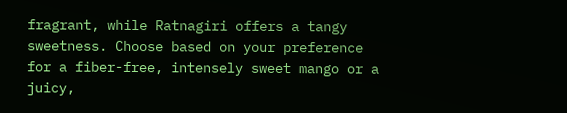fragrant, while Ratnagiri offers a tangy sweetness. Choose based on your preference for a fiber-free, intensely sweet mango or a juicy,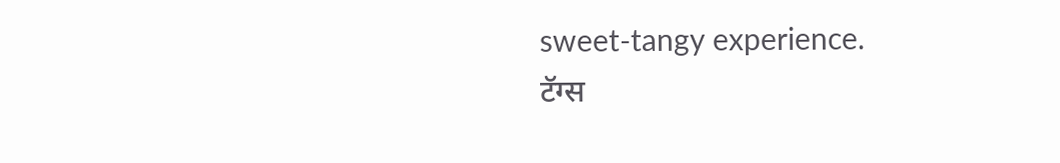sweet-tangy experience.
टॅग्स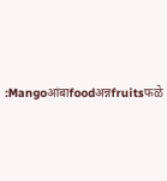:Mangoआंबाfoodअन्नfruitsफळे